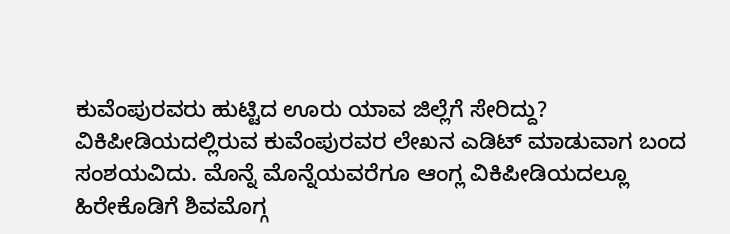ಕುವೆಂಪುರವರು ಹುಟ್ಟಿದ ಊರು ಯಾವ ಜಿಲ್ಲೆಗೆ ಸೇರಿದ್ದು?
ವಿಕಿಪೀಡಿಯದಲ್ಲಿರುವ ಕುವೆಂಪುರವರ ಲೇಖನ ಎಡಿಟ್ ಮಾಡುವಾಗ ಬಂದ ಸಂಶಯವಿದು. ಮೊನ್ನೆ ಮೊನ್ನೆಯವರೆಗೂ ಆಂಗ್ಲ ವಿಕಿಪೀಡಿಯದಲ್ಲೂ ಹಿರೇಕೊಡಿಗೆ ಶಿವಮೊಗ್ಗ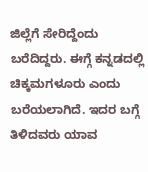ಜಿಲ್ಲೆಗೆ ಸೇರಿದ್ದೆಂದು ಬರೆದಿದ್ದರು. ಈಗ್ಗೆ ಕನ್ನಡದಲ್ಲಿ ಚಿಕ್ಕಮಗಳೂರು ಎಂದು ಬರೆಯಲಾಗಿದೆ. ಇದರ ಬಗ್ಗೆ ತಿಳಿದವರು ಯಾವ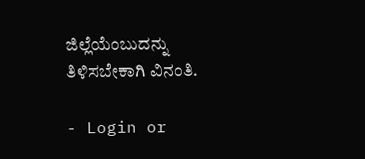ಜಿಲ್ಲೆಯೆಂಬುದನ್ನು ತಿಳಿಸಬೇಕಾಗಿ ವಿನಂತಿ.

- Login or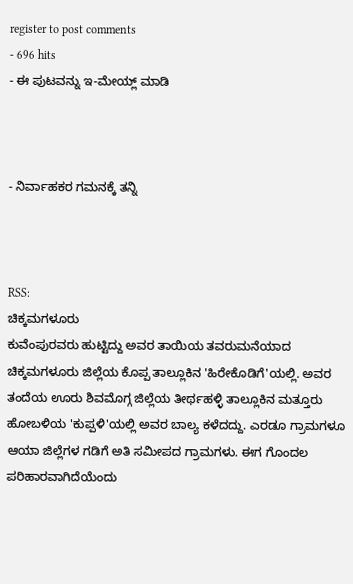register to post comments
- 696 hits
- ಈ ಪುಟವನ್ನು ಇ-ಮೇಯ್ಲ್ ಮಾಡಿ



- ನಿರ್ವಾಹಕರ ಗಮನಕ್ಕೆ ತನ್ನಿ



RSS:
ಚಿಕ್ಕಮಗಳೂರು
ಕುವೆಂಪುರವರು ಹುಟ್ಟಿದ್ದು ಅವರ ತಾಯಿಯ ತವರುಮನೆಯಾದ ಚಿಕ್ಕಮಗಳೂರು ಜಿಲ್ಲೆಯ ಕೊಪ್ಪ ತಾಲ್ಲೂಕಿನ 'ಹಿರೇಕೊಡಿಗೆ'ಯಲ್ಲಿ. ಅವರ ತಂದೆಯ ಊರು ಶಿವಮೊಗ್ಗ ಜಿಲ್ಲೆಯ ತೀರ್ಥಹಳ್ಳಿ ತಾಲ್ಲೂಕಿನ ಮತ್ತೂರು ಹೋಬಳಿಯ 'ಕುಪ್ಪಳಿ'ಯಲ್ಲಿ ಅವರ ಬಾಲ್ಯ ಕಳೆದದ್ದು. ಎರಡೂ ಗ್ರಾಮಗಳೂ ಆಯಾ ಜಿಲ್ಲೆಗಳ ಗಡಿಗೆ ಅತಿ ಸಮೀಪದ ಗ್ರಾಮಗಳು. ಈಗ ಗೊಂದಲ ಪರಿಹಾರವಾಗಿದೆಯೆಂದು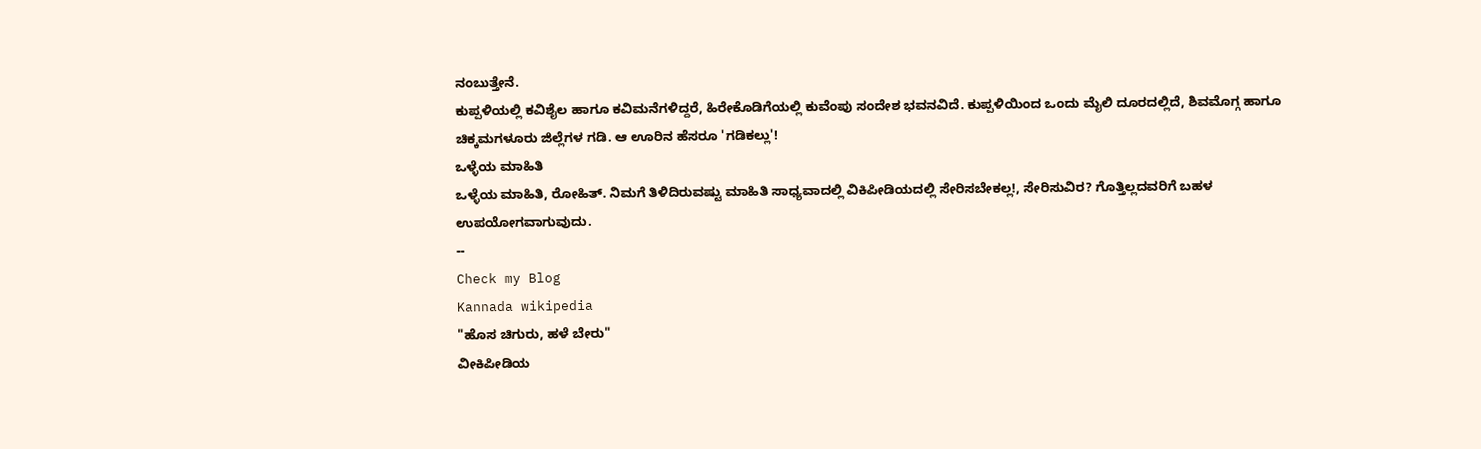ನಂಬುತ್ತೇನೆ.
ಕುಪ್ಪಳಿಯಲ್ಲಿ ಕವಿಶೈಲ ಹಾಗೂ ಕವಿಮನೆಗಳಿದ್ದರೆ, ಹಿರೇಕೊಡಿಗೆಯಲ್ಲಿ ಕುವೆಂಪು ಸಂದೇಶ ಭವನವಿದೆ. ಕುಪ್ಪಳಿಯಿಂದ ಒಂದು ಮೈಲಿ ದೂರದಲ್ಲಿದೆ, ಶಿವಮೊಗ್ಗ ಹಾಗೂ ಚಿಕ್ಕಮಗಳೂರು ಜಿಲ್ಲೆಗಳ ಗಡಿ. ಆ ಊರಿನ ಹೆಸರೂ 'ಗಡಿಕಲ್ಲು'!
ಒಳ್ಳೆಯ ಮಾಹಿತಿ
ಒಳ್ಳೆಯ ಮಾಹಿತಿ, ರೋಹಿತ್. ನಿಮಗೆ ತಿಳಿದಿರುವಷ್ಟು ಮಾಹಿತಿ ಸಾಧ್ಯವಾದಲ್ಲಿ ವಿಕಿಪೀಡಿಯದಲ್ಲಿ ಸೇರಿಸಬೇಕಲ್ಲ!, ಸೇರಿಸುವಿರ? ಗೊತ್ತಿಲ್ಲದವರಿಗೆ ಬಹಳ ಉಪಯೋಗವಾಗುವುದು.
--
Check my Blog
Kannada wikipedia
"ಹೊಸ ಚಿಗುರು, ಹಳೆ ಬೇರು"
ವೀಕಿಪೀಡಿಯ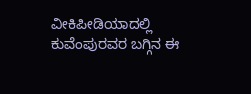ವೀಕಿಪೀಡಿಯಾದಲ್ಲಿ ಕುವೆಂಪುರವರ ಬಗ್ಗಿನ ಈ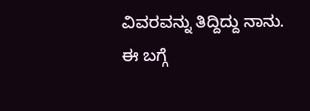ವಿವರವನ್ನು ತಿದ್ದಿದ್ದು ನಾನು. ಈ ಬಗ್ಗೆ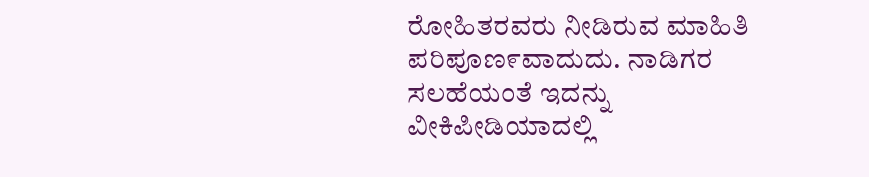ರೋಹಿತರವರು ನೀಡಿರುವ ಮಾಹಿತಿ ಪರಿಪೂಣ೯ವಾದುದು. ನಾಡಿಗರ ಸಲಹೆಯಂತೆ ಇದನ್ನು ವೀಕಿಪೀಡಿಯಾದಲ್ಲಿ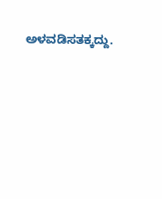ಅಳವಡಿಸತಕ್ಕದ್ದು.